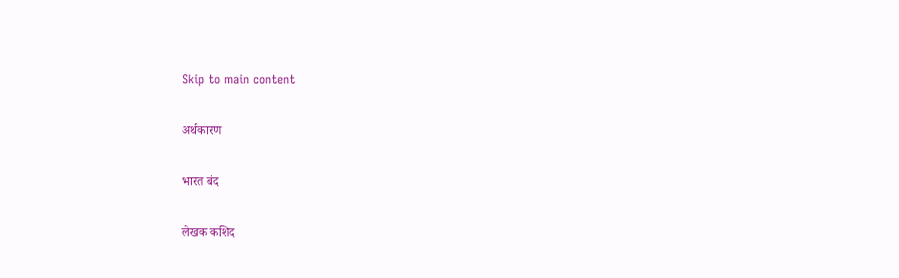Skip to main content

अर्थकारण

भारत बंद

लेखक कशिद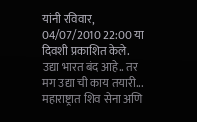यांनी रविवार, 04/07/2010 22:00 या दिवशी प्रकाशित केले.
उद्या भारत बंद आहे.. तर मग उद्या ची काय तयारी... महाराष्ट्रात शिव सेना अणि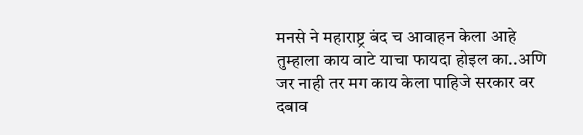मनसे ने महाराष्ट्र बंद च आवाहन केला आहे तुम्हाला काय वाटे याचा फायदा होइल का..अणि जर नाही तर मग काय केला पाहिजे सरकार वर दबाव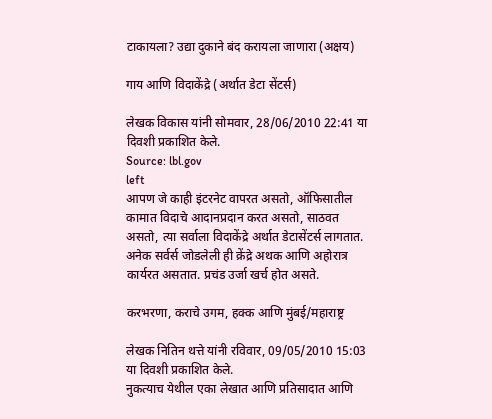टाकायला? उद्या दुकाने बंद करायला जाणारा (अक्षय)

गाय आणि विदाकेंद्रे (अर्थात डेटा सेंटर्स)

लेखक विकास यांनी सोमवार, 28/06/2010 22:41 या दिवशी प्रकाशित केले.
Source: lbl.gov
left
आपण जे काही इंटरनेट वापरत असतो, ऑफिसातील कामात विदाचे आदानप्रदान करत असतो, साठवत असतो, त्या सर्वाला विदाकेंद्रे अर्थात डेटासेंटर्स लागतात. अनेक सर्वर्स जोडलेली ही क्रेंद्रे अथक आणि अहोरात्र कार्यरत असतात. प्रचंड उर्जा खर्च होत असते.

करभरणा, कराचे उगम, हक्क आणि मुंबई/महाराष्ट्र

लेखक नितिन थत्ते यांनी रविवार, 09/05/2010 15:03 या दिवशी प्रकाशित केले.
नुकत्याच येथील एका लेखात आणि प्रतिसादात आणि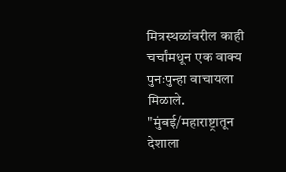मित्रस्थळांवरील काही चर्चांमधून एक वाक्य पुनःपुन्हा वाचायला मिळाले. "मुंबई/महाराष्ट्रातून देशाला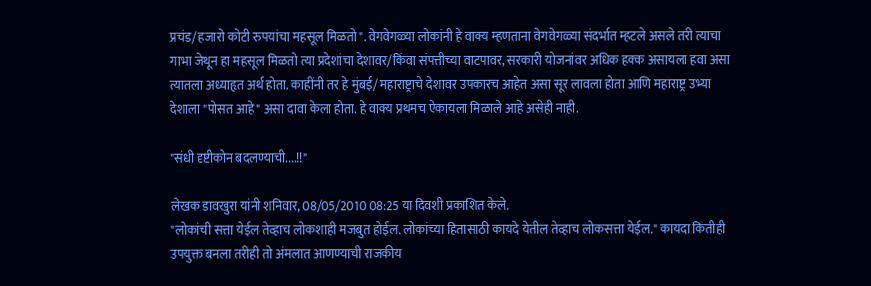प्रचंड/हजारो कोटी रुपयांचा महसूल मिळतो". वेगवेगळ्या लोकांनी हे वाक्य म्हणताना वेगवेगळ्या संदर्भात म्हटले असले तरी त्याचा गाभा जेथून हा महसूल मिळतो त्या प्रदेशांचा देशावर/किंवा संपत्तीच्या वाटपावर, सरकारी योजनांवर अधिक हक्क असायला हवा असा त्यातला अध्याहृत अर्थ होता. काहींनी तर हे मुंबई/ महाराष्ट्राचे देशावर उपकारच आहेत असा सूर लावला होता आणि महाराष्ट्र उभ्या देशाला "पोसत आहे" असा दावा केला होता. हे वाक्य प्रथमच ऐकायला मिळाले आहे असेही नाही.

"संधी दृष्टीकोन बदलण्याची....!!"

लेखक डावखुरा यांनी शनिवार, 08/05/2010 08:25 या दिवशी प्रकाशित केले.
"लोकांची सत्ता येईल तेव्हाच लोकशाही मजबुत होईल. लोकांच्या हितासाठी कायदे येतील तेव्हाच लोकसत्ता येईल." कायदा कितीही उपयुक्त बनला तरीही तो अंमलात आणण्याची राजकीय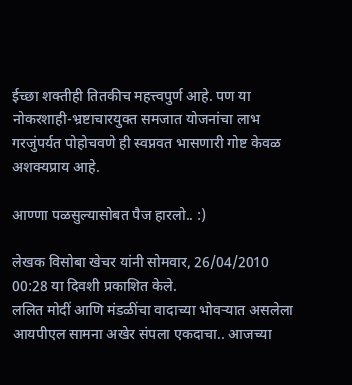ईच्छा शक्तीही तितकीच महत्त्वपुर्ण आहे. पण या नोकरशाही-भ्रष्टाचारयुक्त समजात योजनांचा लाभ गरजुंपर्यत पोहोचवणे ही स्वप्नवत भासणारी गोष्ट केवळ अशक्यप्राय आहे.

आण्णा पळसुल्यासोबत पैज हारलो.. :)

लेखक विसोबा खेचर यांनी सोमवार, 26/04/2010 00:28 या दिवशी प्रकाशित केले.
ललित मोदीं आणि मंडळींचा वादाच्या भोवर्‍यात असलेला आयपीएल सामना अखेर संपला एकदाचा.. आजच्या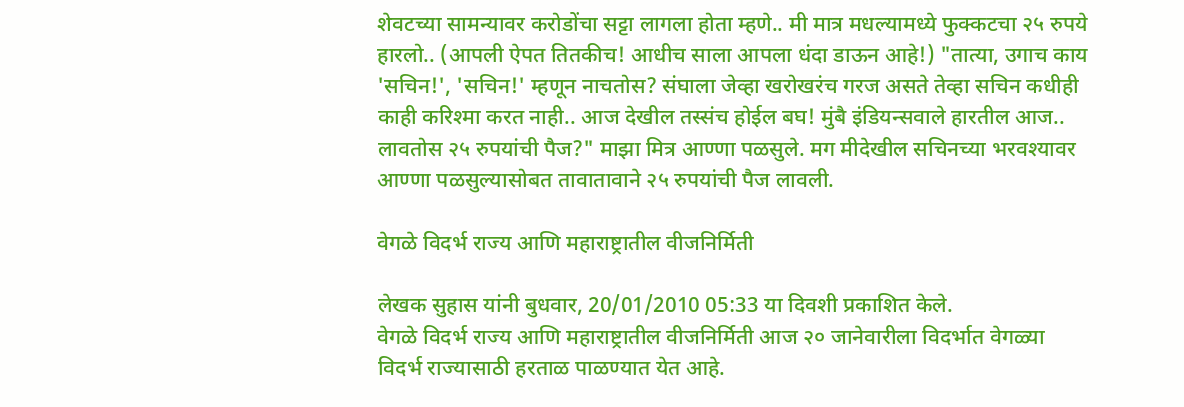शेवटच्या सामन्यावर करोडोंचा सट्टा लागला होता म्हणे.. मी मात्र मधल्यामध्ये फुक्कटचा २५ रुपये हारलो.. (आपली ऐपत तितकीच! आधीच साला आपला धंदा डाऊन आहे!) "तात्या, उगाच काय 'सचिन!', 'सचिन!' म्हणून नाचतोस? संघाला जेव्हा खरोखरंच गरज असते तेव्हा सचिन कधीही काही करिश्मा करत नाही.. आज देखील तस्संच होईल बघ! मुंबै इंडियन्सवाले हारतील आज.. लावतोस २५ रुपयांची पैज?" माझा मित्र आण्णा पळसुले. मग मीदेखील सचिनच्या भरवश्यावर आण्णा पळसुल्यासोबत तावातावाने २५ रुपयांची पैज लावली.

वेगळे विदर्भ राज्य आणि महाराष्ट्रातील वीजनिर्मिती

लेखक सुहास यांनी बुधवार, 20/01/2010 05:33 या दिवशी प्रकाशित केले.
वेगळे विदर्भ राज्य आणि महाराष्ट्रातील वीजनिर्मिती आज २० जानेवारीला विदर्भात वेगळ्या विदर्भ राज्यासाठी हरताळ पाळण्यात येत आहे.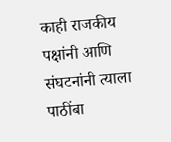काही राजकीय पक्षांनी आणि संघटनांनी त्याला पाठींबा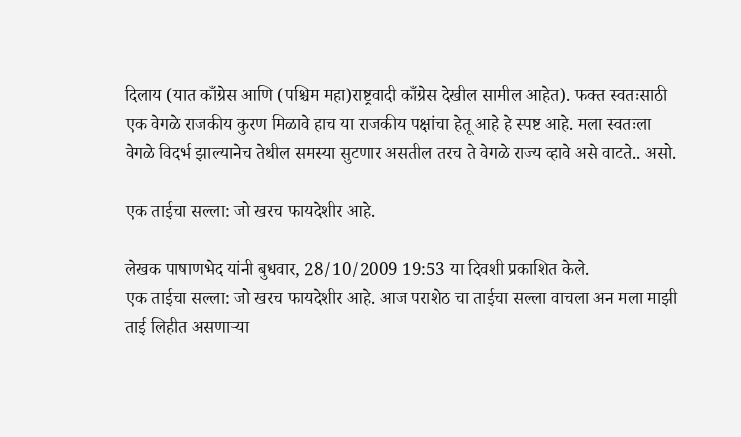दिलाय (यात काँग्रेस आणि (पश्चिम महा)राष्ट्रवादी काँग्रेस देखील सामील आहेत). फक्त स्वतःसाठी एक वेगळे राजकीय कुरण मिळावे हाच या राजकीय पक्षांचा हेतू आहे हे स्पष्ट आहे. मला स्वतःला वेगळे विदर्भ झाल्यानेच तेथील समस्या सुटणार असतील तरच ते वेगळे राज्य व्हावे असे वाटते.. असो.

एक ताईचा सल्ला: जो खरच फायदेशीर आहे.

लेखक पाषाणभेद यांनी बुधवार, 28/10/2009 19:53 या दिवशी प्रकाशित केले.
एक ताईचा सल्ला: जो खरच फायदेशीर आहे. आज पराशेठ चा ताईचा सल्ला वाचला अन मला माझी ताई लिहीत असणार्‍या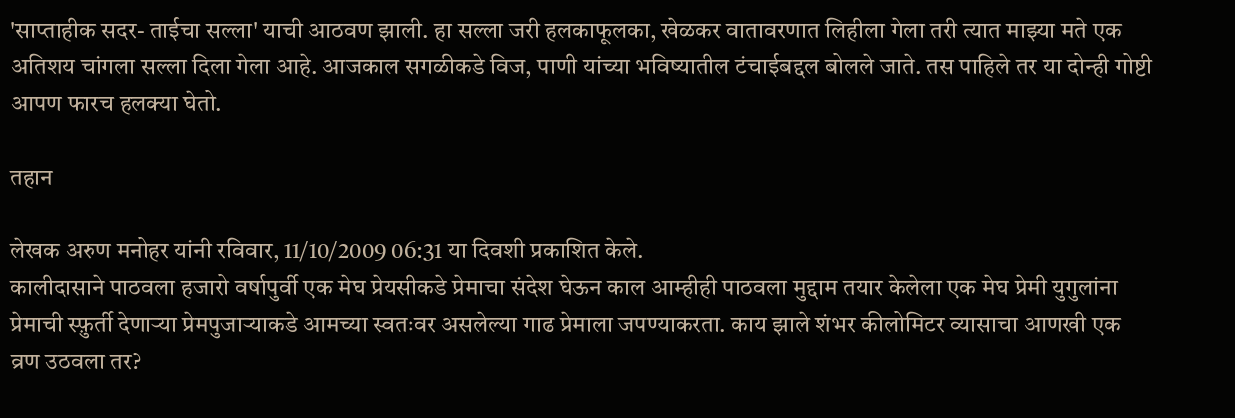'साप्ताहीक सदर- ताईचा सल्ला' याची आठवण झाली. हा सल्ला जरी हलकाफूलका, खेळकर वातावरणात लिहीला गेला तरी त्यात माझ्या मते एक अतिशय चांगला सल्ला दिला गेला आहे. आजकाल सगळीकडे विज, पाणी यांच्या भविष्यातील टंचाईबद्दल बोलले जाते. तस पाहिले तर या दोन्ही गोष्टी आपण फारच हलक्या घेतो.

तहान

लेखक अरुण मनोहर यांनी रविवार, 11/10/2009 06:31 या दिवशी प्रकाशित केले.
कालीदासाने पाठवला हजारो वर्षापुर्वी एक मेघ प्रेयसीकडे प्रेमाचा संदेश घेऊन काल आम्हीही पाठवला मुद्दाम तयार केलेला एक मेघ प्रेमी युगुलांना प्रेमाची स्फ़ुर्ती देणाऱ्या प्रेमपुजाऱ्याकडे आमच्या स्वतःवर असलेल्या गाढ प्रेमाला जपण्याकरता. काय झाले शंभर कीलोमिटर व्यासाचा आणखी एक व्रण उठवला तर?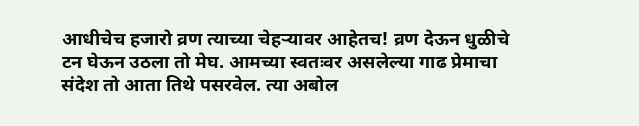आधीचेच हजारो व्रण त्याच्या चेहऱ्यावर आहेतच! व्रण देऊन धुळीचे टन घेऊन उठला तो मेघ. आमच्या स्वतःवर असलेल्या गाढ प्रेमाचा संदेश तो आता तिथे पसरवेल. त्या अबोल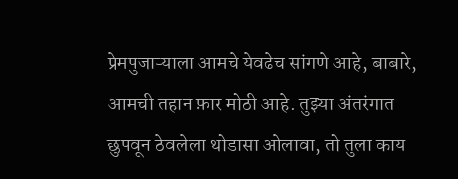प्रेमपुजाऱ्याला आमचे येवढेच सांगणे आहे, बाबारे, आमची तहान फ़ार मोठी आहे. तुझ्या अंतरंगात छुपवून ठेवलेला थोडासा ओलावा, तो तुला काय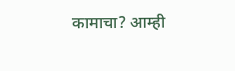कामाचा? आम्ही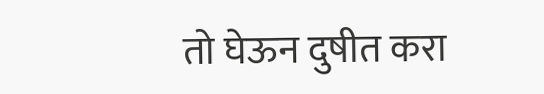तो घेऊन दुषीत करा